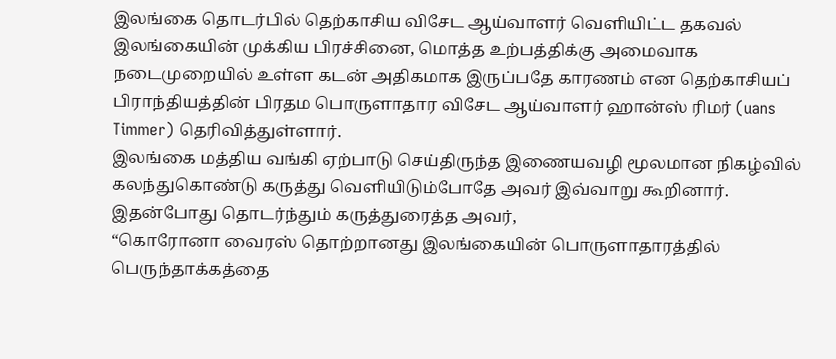இலங்கை தொடர்பில் தெற்காசிய விசேட ஆய்வாளர் வெளியிட்ட தகவல்
இலங்கையின் முக்கிய பிரச்சினை, மொத்த உற்பத்திக்கு அமைவாக நடைமுறையில் உள்ள கடன் அதிகமாக இருப்பதே காரணம் என தெற்காசியப் பிராந்தியத்தின் பிரதம பொருளாதார விசேட ஆய்வாளர் ஹான்ஸ் ரிமர் (uans Timmer) தெரிவித்துள்ளார்.
இலங்கை மத்திய வங்கி ஏற்பாடு செய்திருந்த இணையவழி மூலமான நிகழ்வில் கலந்துகொண்டு கருத்து வெளியிடும்போதே அவர் இவ்வாறு கூறினார். இதன்போது தொடர்ந்தும் கருத்துரைத்த அவர்,
“கொரோனா வைரஸ் தொற்றானது இலங்கையின் பொருளாதாரத்தில் பெருந்தாக்கத்தை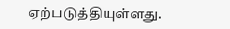ஏற்படுத்தியுள்ளது.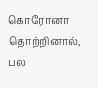கொரோனா தொற்றினால், பல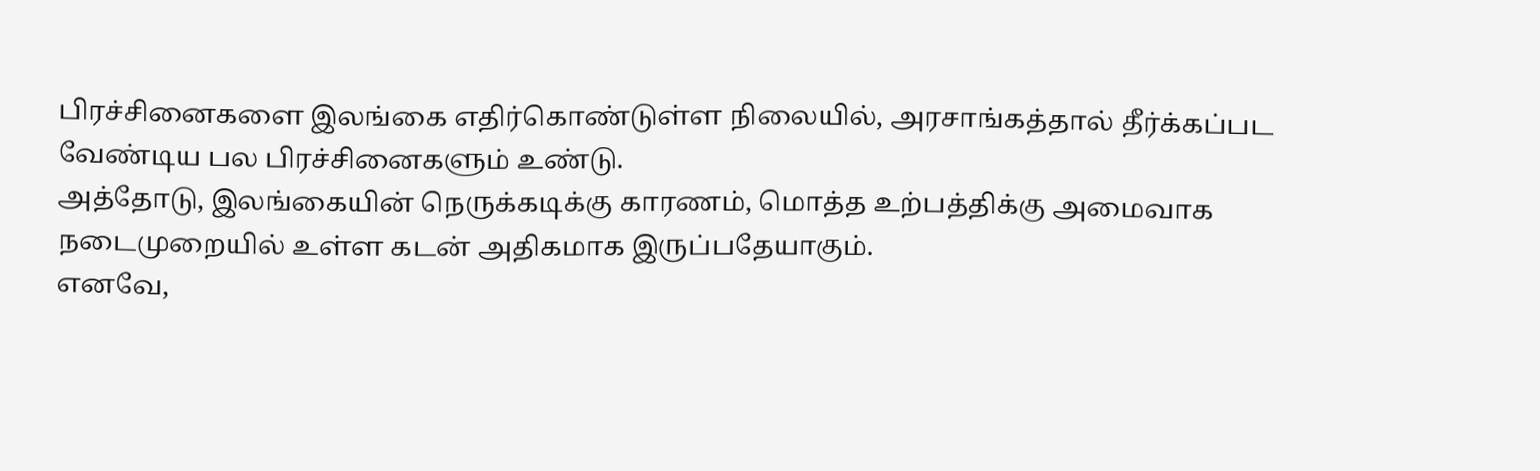பிரச்சினைகளை இலங்கை எதிர்கொண்டுள்ள நிலையில், அரசாங்கத்தால் தீர்க்கப்பட வேண்டிய பல பிரச்சினைகளும் உண்டு.
அத்தோடு, இலங்கையின் நெருக்கடிக்கு காரணம், மொத்த உற்பத்திக்கு அமைவாக நடைமுறையில் உள்ள கடன் அதிகமாக இருப்பதேயாகும்.
எனவே,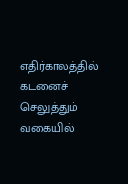எதிர்காலத்தில் கடனைச் செலுத்தும் வகையில்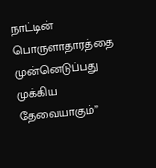நாட்டின் பொருளாதாரத்தை முன்னெடுப்பது முக்கிய தேவையாகும்”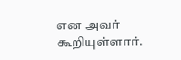என அவர் கூறியுள்ளார்.